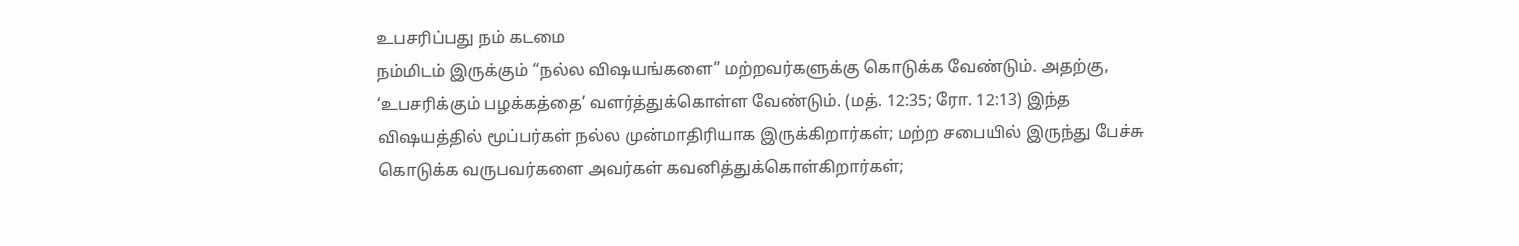உபசரிப்பது நம் கடமை
நம்மிடம் இருக்கும் “நல்ல விஷயங்களை” மற்றவர்களுக்கு கொடுக்க வேண்டும். அதற்கு, ‘உபசரிக்கும் பழக்கத்தை’ வளர்த்துக்கொள்ள வேண்டும். (மத். 12:35; ரோ. 12:13) இந்த விஷயத்தில் மூப்பர்கள் நல்ல முன்மாதிரியாக இருக்கிறார்கள்; மற்ற சபையில் இருந்து பேச்சு கொடுக்க வருபவர்களை அவர்கள் கவனித்துக்கொள்கிறார்கள்;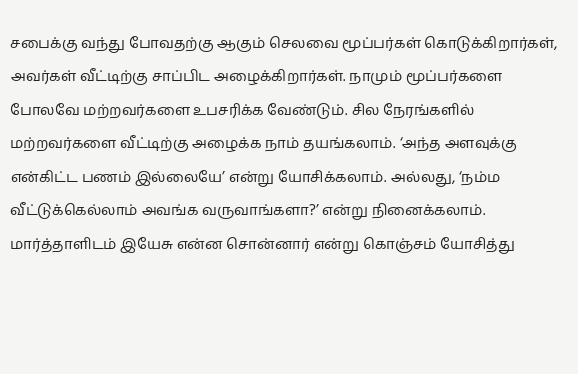சபைக்கு வந்து போவதற்கு ஆகும் செலவை மூப்பர்கள் கொடுக்கிறார்கள், அவர்கள் வீட்டிற்கு சாப்பிட அழைக்கிறார்கள். நாமும் மூப்பர்களை போலவே மற்றவர்களை உபசரிக்க வேண்டும். சில நேரங்களில் மற்றவர்களை வீட்டிற்கு அழைக்க நாம் தயங்கலாம். ‘அந்த அளவுக்கு என்கிட்ட பணம் இல்லையே’ என்று யோசிக்கலாம். அல்லது, ‘நம்ம வீட்டுக்கெல்லாம் அவங்க வருவாங்களா?’ என்று நினைக்கலாம். மார்த்தாளிடம் இயேசு என்ன சொன்னார் என்று கொஞ்சம் யோசித்து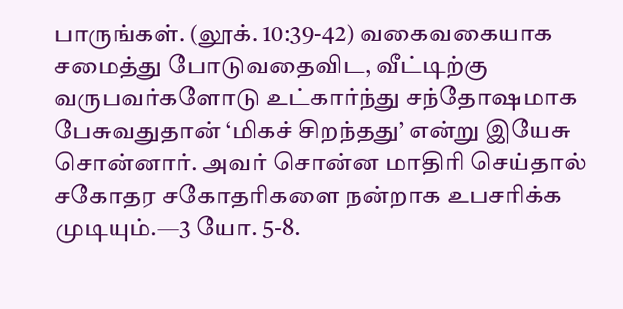பாருங்கள். (லூக். 10:39-42) வகைவகையாக சமைத்து போடுவதைவிட, வீட்டிற்கு வருபவர்களோடு உட்கார்ந்து சந்தோஷமாக பேசுவதுதான் ‘மிகச் சிறந்தது’ என்று இயேசு சொன்னார். அவர் சொன்ன மாதிரி செய்தால் சகோதர சகோதரிகளை நன்றாக உபசரிக்க முடியும்.—3 யோ. 5-8.